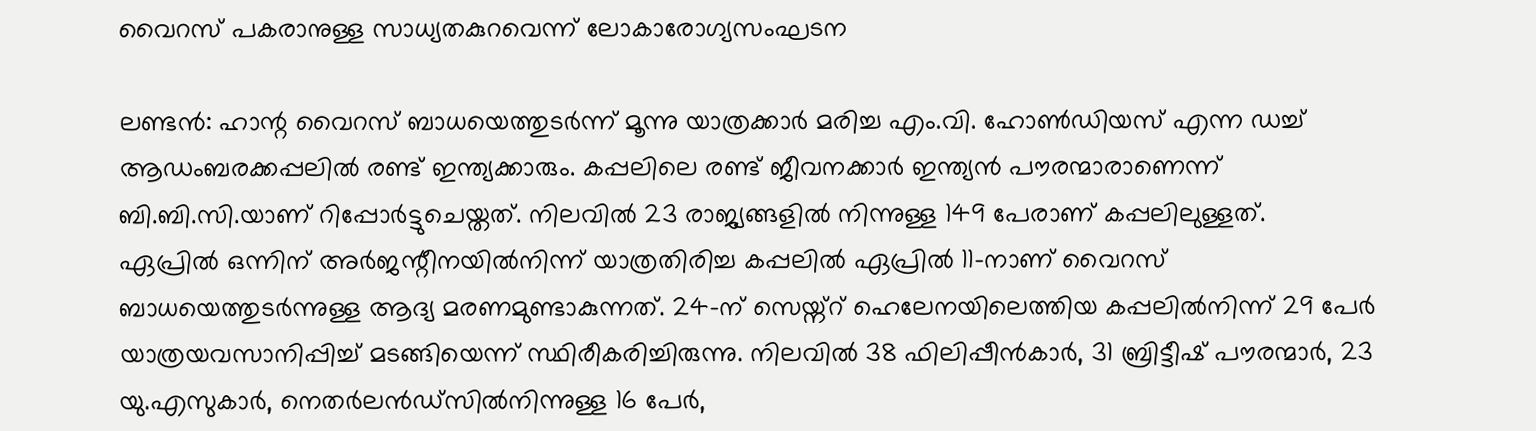വൈറസ് പകരാനുള്ള സാധ്യതകുറവെന്ന് ലോകാരോഗ്യസംഘടന

ലണ്ടൻ: ഹാന്റ വൈറസ് ബാധയെത്തുടർന്ന് മൂന്നു യാത്രക്കാർ മരിച്ച എം.വി. ഹോൺഡിയസ് എന്ന ഡച്ച് ആഡംബരക്കപ്പലിൽ രണ്ട് ഇന്ത്യക്കാരും. കപ്പലിലെ രണ്ട് ജീവനക്കാർ ഇന്ത്യൻ പൗരന്മാരാണെന്ന് ബി.ബി.സി.യാണ് റിപ്പോർട്ടുചെയ്തത്. നിലവിൽ 23 രാജ്യങ്ങളിൽ നിന്നുള്ള 149 പേരാണ് കപ്പലിലുള്ളത്.
ഏപ്രിൽ ഒന്നിന് അർജന്റീനയിൽനിന്ന് യാത്രതിരിച്ച കപ്പലിൽ ഏപ്രിൽ 11-നാണ് വൈറസ് ബാധയെത്തുടർന്നുള്ള ആദ്യ മരണമുണ്ടാകുന്നത്. 24-ന് സെയ്ന്റ് ഹെലേനയിലെത്തിയ കപ്പലിൽനിന്ന് 29 പേർ യാത്രയവസാനിപ്പിച്ച് മടങ്ങിയെന്ന് സ്ഥിരീകരിച്ചിരുന്നു. നിലവിൽ 38 ഫിലിപ്പീൻകാർ, 31 ബ്രിട്ടീഷ് പൗരന്മാർ, 23 യു.എസുകാർ, നെതർലൻഡ്സിൽനിന്നുള്ള 16 പേർ,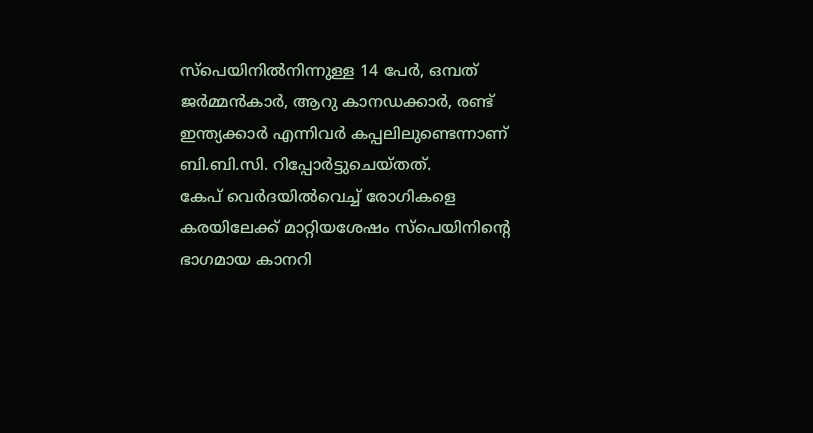സ്പെയിനിൽനിന്നുള്ള 14 പേർ, ഒമ്പത് ജർമ്മൻകാർ, ആറു കാനഡക്കാർ, രണ്ട് ഇന്ത്യക്കാർ എന്നിവർ കപ്പലിലുണ്ടെന്നാണ് ബി.ബി.സി. റിപ്പോർട്ടുചെയ്തത്.
കേപ് വെർദയിൽവെച്ച് രോഗികളെ കരയിലേക്ക് മാറ്റിയശേഷം സ്പെയിനിന്റെ ഭാഗമായ കാനറി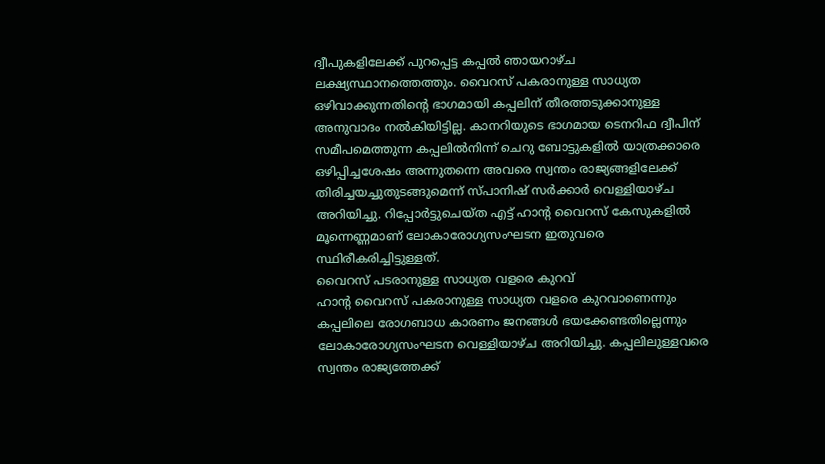ദ്വീപുകളിലേക്ക് പുറപ്പെട്ട കപ്പൽ ഞായറാഴ്ച ലക്ഷ്യസ്ഥാനത്തെത്തും. വൈറസ് പകരാനുള്ള സാധ്യത ഒഴിവാക്കുന്നതിന്റെ ഭാഗമായി കപ്പലിന് തീരത്തടുക്കാനുള്ള അനുവാദം നൽകിയിട്ടില്ല. കാനറിയുടെ ഭാഗമായ ടെനറിഫ ദ്വീപിന് സമീപമെത്തുന്ന കപ്പലിൽനിന്ന് ചെറു ബോട്ടുകളിൽ യാത്രക്കാരെ ഒഴിപ്പിച്ചശേഷം അന്നുതന്നെ അവരെ സ്വന്തം രാജ്യങ്ങളിലേക്ക് തിരിച്ചയച്ചുതുടങ്ങുമെന്ന് സ്പാനിഷ് സർക്കാർ വെള്ളിയാഴ്ച അറിയിച്ചു. റിപ്പോർട്ടുചെയ്ത എട്ട് ഹാന്റ വൈറസ് കേസുകളിൽ മൂന്നെണ്ണമാണ് ലോകാരോഗ്യസംഘടന ഇതുവരെ സ്ഥിരീകരിച്ചിട്ടുള്ളത്.
വൈറസ് പടരാനുള്ള സാധ്യത വളരെ കുറവ്
ഹാന്റ വൈറസ് പകരാനുള്ള സാധ്യത വളരെ കുറവാണെന്നും കപ്പലിലെ രോഗബാധ കാരണം ജനങ്ങൾ ഭയക്കേണ്ടതില്ലെന്നും ലോകാരോഗ്യസംഘടന വെള്ളിയാഴ്ച അറിയിച്ചു. കപ്പലിലുള്ളവരെ സ്വന്തം രാജ്യത്തേക്ക്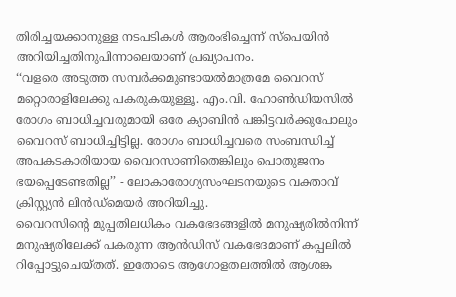തിരിച്ചയക്കാനുള്ള നടപടികൾ ആരംഭിച്ചെന്ന് സ്പെയിൻ അറിയിച്ചതിനുപിന്നാലെയാണ് പ്രഖ്യാപനം.
‘‘വളരെ അടുത്ത സമ്പർക്കമുണ്ടായൽമാത്രമേ വൈറസ് മറ്റൊരാളിലേക്കു പകരുകയുള്ളൂ. എം.വി. ഹോൺഡിയസിൽ രോഗം ബാധിച്ചവരുമായി ഒരേ ക്യാബിൻ പങ്കിട്ടവർക്കുപോലും വൈറസ് ബാധിച്ചിട്ടില്ല. രോഗം ബാധിച്ചവരെ സംബന്ധിച്ച് അപകടകാരിയായ വൈറസാണിതെങ്കിലും പൊതുജനം ഭയപ്പെടേണ്ടതില്ല’’ - ലോകാരോഗ്യസംഘടനയുടെ വക്താവ് ക്രിസ്റ്റ്യൻ ലിൻഡ്മെയർ അറിയിച്ചു.
വൈറസിന്റെ മുപ്പതിലധികം വകഭേദങ്ങളിൽ മനുഷ്യരിൽനിന്ന് മനുഷ്യരിലേക്ക് പകരുന്ന ആൻഡിസ് വകഭേദമാണ് കപ്പലിൽ റിപ്പോട്ടുചെയ്തത്. ഇതോടെ ആഗോളതലത്തിൽ ആശങ്ക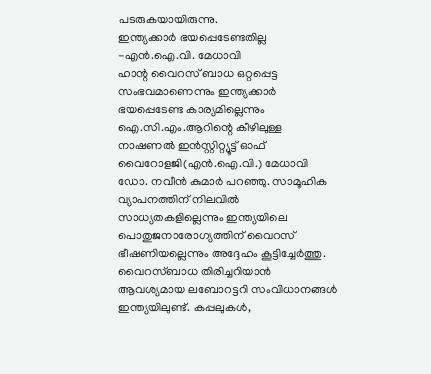പടരുകയായിരുന്നു.
ഇന്ത്യക്കാർ ഭയപ്പെടേണ്ടതില്ല -എൻ.ഐ.വി. മേധാവി
ഹാന്റ വൈറസ് ബാധ ഒറ്റപ്പെട്ട സംഭവമാണെന്നും ഇന്ത്യക്കാർ ഭയപ്പെടേണ്ട കാര്യമില്ലെന്നും ഐ.സി.എം.ആറിന്റെ കീഴിലുള്ള നാഷണൽ ഇൻസ്റ്റിറ്റ്യൂട്ട് ഓഫ് വൈറോളജി(എൻ.ഐ.വി.) മേധാവി ഡോ. നവീൻ കുമാർ പറഞ്ഞു. സാമൂഹിക വ്യാപനത്തിന് നിലവിൽ സാധ്യതകളില്ലെന്നും ഇന്ത്യയിലെ പൊതുജനാരോഗ്യത്തിന് വൈറസ് ഭീഷണിയല്ലെന്നും അദ്ദേഹം കൂട്ടിച്ചേർത്തു.
വൈറസ്ബാധ തിരിച്ചറിയാൻ ആവശ്യമായ ലബോറട്ടറി സംവിധാനങ്ങൾ ഇന്ത്യയിലുണ്ട്. കപ്പലുകൾ,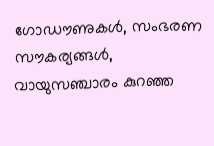ഗോഡൗണുകൾ, സംഭരണ സൗകര്യങ്ങൾ, വായുസഞ്ചാരം കുറഞ്ഞ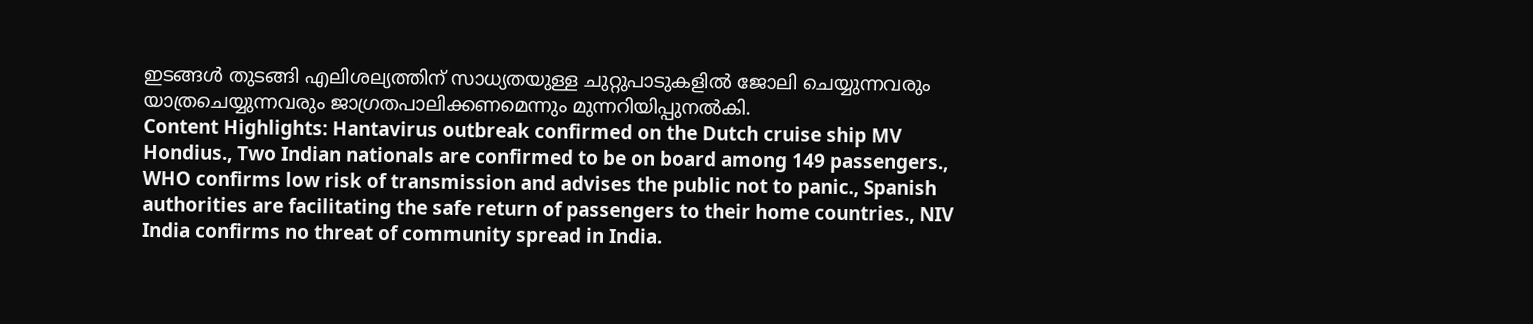ഇടങ്ങൾ തുടങ്ങി എലിശല്യത്തിന് സാധ്യതയുള്ള ചുറ്റുപാടുകളിൽ ജോലി ചെയ്യുന്നവരും യാത്രചെയ്യുന്നവരും ജാഗ്രതപാലിക്കണമെന്നും മുന്നറിയിപ്പുനൽകി.
Content Highlights: Hantavirus outbreak confirmed on the Dutch cruise ship MV Hondius., Two Indian nationals are confirmed to be on board among 149 passengers., WHO confirms low risk of transmission and advises the public not to panic., Spanish authorities are facilitating the safe return of passengers to their home countries., NIV India confirms no threat of community spread in India.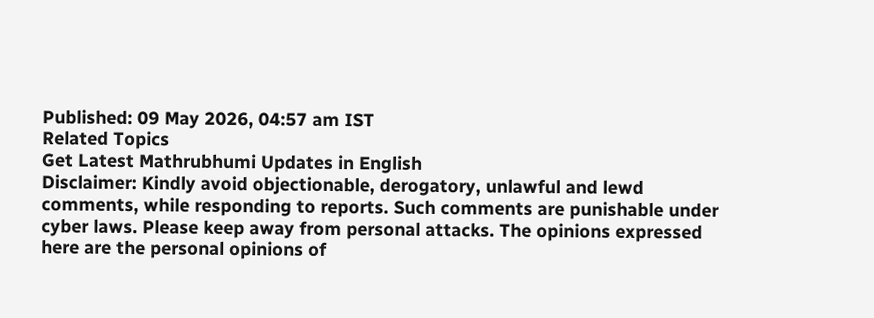Published: 09 May 2026, 04:57 am IST
Related Topics
Get Latest Mathrubhumi Updates in English
Disclaimer: Kindly avoid objectionable, derogatory, unlawful and lewd comments, while responding to reports. Such comments are punishable under cyber laws. Please keep away from personal attacks. The opinions expressed here are the personal opinions of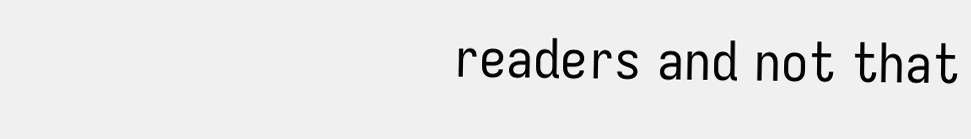readers and not that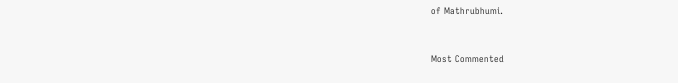of Mathrubhumi.


Most Commented